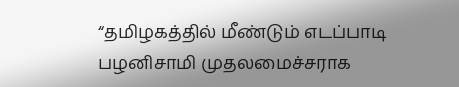“தமிழகத்தில் மீண்டும் எடப்பாடி பழனிசாமி முதலமைச்சராக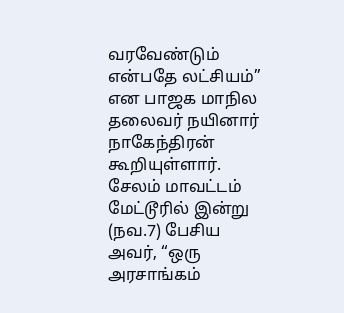வரவேண்டும் என்பதே லட்சியம்” என பாஜக மாநில தலைவர் நயினார் நாகேந்திரன் கூறியுள்ளார். சேலம் மாவட்டம் மேட்டூரில் இன்று (நவ.7) பேசிய அவர், “ஒரு அரசாங்கம்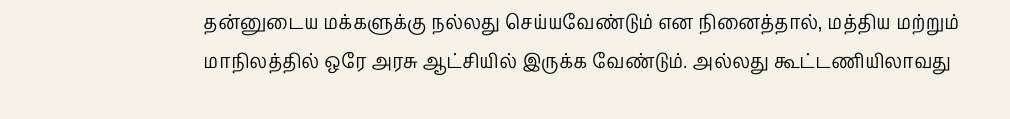தன்னுடைய மக்களுக்கு நல்லது செய்யவேண்டும் என நினைத்தால், மத்திய மற்றும் மாநிலத்தில் ஒரே அரசு ஆட்சியில் இருக்க வேண்டும். அல்லது கூட்டணியிலாவது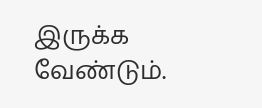இருக்க வேண்டும்.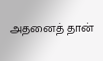அதனைத் தான்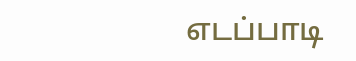எடப்பாடி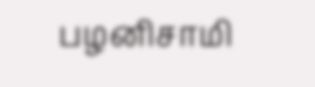பழனிசாமி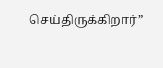செய்திருக்கிறார்”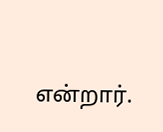என்றார்.